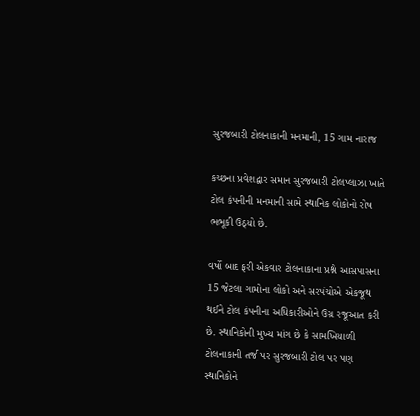સુરજબારી ટોલનાકાની મનમાની, 15 ગામ નારાજ

કચ્છના પ્રવેશદ્વાર સમાન સુરજબારી ટોલપ્લાઝા ખાતે ટોલ કંપનીની મનમાની સામે સ્થાનિક લોકોનો રોષ ભભૂકી ઉઠ્યો છે.

વર્ષો બાદ ફરી એકવાર ટોલનાકાના પ્રશ્ને આસપાસના 15 જેટલા ગામોના લોકો અને સરપંચોએ એકજૂથ થઈને ટોલ કંપનીના અધિકારીઓને ઉગ્ર રજૂઆત કરી છે. સ્થાનિકોની મુખ્ય માંગ છે કે સામખિયાળી ટોલનાકાની તર્જ પર સુરજબારી ટોલ પર પણ સ્થાનિકોને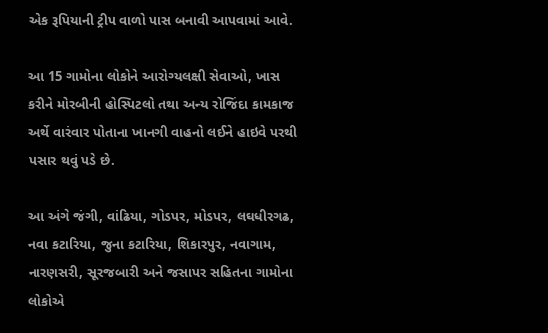એક રૂપિયાની ટ્રીપ વાળો પાસ બનાવી આપવામાં આવે.

આ 15 ગામોના લોકોને આરોગ્યલક્ષી સેવાઓ, ખાસ કરીને મોરબીની હોસ્પિટલો તથા અન્ય રોજિંદા કામકાજ અર્થે વારંવાર પોતાના ખાનગી વાહનો લઈને હાઇવે પરથી પસાર થવું પડે છે.

આ અંગે જંગી, વાંઢિયા, ગોડપર, મોડપર, લઘધીરગઢ, નવા કટારિયા, જુના કટારિયા, શિકારપુર, નવાગામ, નારણસરી, સૂરજબારી અને જસાપર સહિતના ગામોના લોકોએ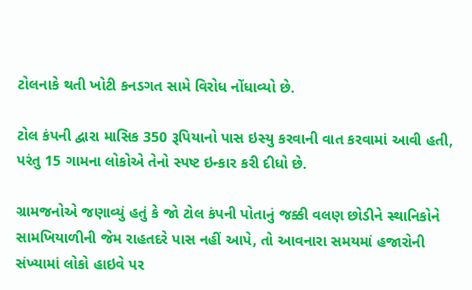ટોલનાકે થતી ખોટી કનડગત સામે વિરોધ નોંધાવ્યો છે.

ટોલ કંપની દ્વારા માસિક 350 રૂપિયાનો પાસ ઇસ્યુ કરવાની વાત કરવામાં આવી હતી, પરંતુ 15 ગામના લોકોએ તેનો સ્પષ્ટ ઇન્કાર કરી દીધો છે.

ગ્રામજનોએ જણાવ્યું હતું કે જો ટોલ કંપની પોતાનું જક્કી વલણ છોડીને સ્થાનિકોને સામખિયાળીની જેમ રાહતદરે પાસ નહીં આપે, તો આવનારા સમયમાં હજારોની સંખ્યામાં લોકો હાઇવે પર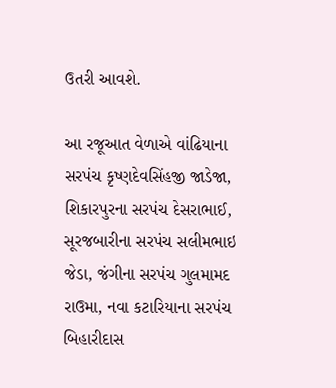ઉતરી આવશે.

આ રજૂઆત વેળાએ વાંઢિયાના સરપંચ કૃષ્ણદેવસિંહજી જાડેજા, શિકારપુરના સરપંચ દેસરાભાઈ, સૂરજબારીના સરપંચ સલીમભાઇ જેડા, જંગીના સરપંચ ગુલમામદ રાઉમા, નવા કટારિયાના સરપંચ બિહારીદાસ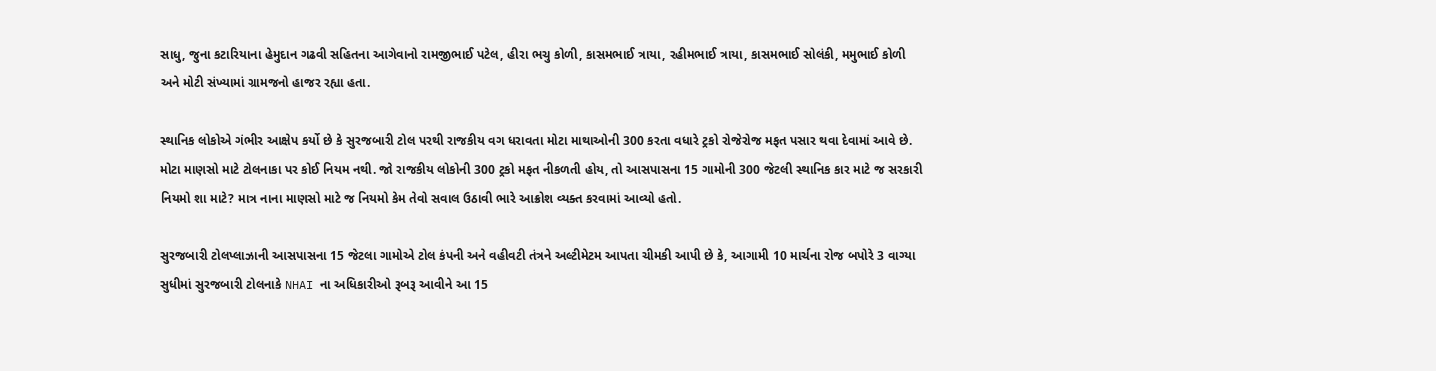સાધુ, જુના કટારિયાના હેમુદાન ગઢવી સહિતના આગેવાનો રામજીભાઈ પટેલ, હીરા ભચુ કોળી, કાસમભાઈ ત્રાયા, રહીમભાઈ ત્રાયા, કાસમભાઈ સોલંકી, મમુભાઈ કોળી અને મોટી સંખ્યામાં ગ્રામજનો હાજર રહ્યા હતા.

સ્થાનિક લોકોએ ગંભીર આક્ષેપ કર્યો છે કે સુરજબારી ટોલ પરથી રાજકીય વગ ધરાવતા મોટા માથાઓની 300 કરતા વધારે ટ્રકો રોજેરોજ મફત પસાર થવા દેવામાં આવે છે. મોટા માણસો માટે ટોલનાકા પર કોઈ નિયમ નથી. જો રાજકીય લોકોની 300 ટ્રકો મફત નીકળતી હોય, તો આસપાસના 15 ગામોની 300 જેટલી સ્થાનિક કાર માટે જ સરકારી નિયમો શા માટે? માત્ર નાના માણસો માટે જ નિયમો કેમ તેવો સવાલ ઉઠાવી ભારે આક્રોશ વ્યક્ત કરવામાં આવ્યો હતો.

સુરજબારી ટોલપ્લાઝાની આસપાસના 15 જેટલા ગામોએ ટોલ કંપની અને વહીવટી તંત્રને અલ્ટીમેટમ આપતા ચીમકી આપી છે કે, આગામી 10 માર્ચના રોજ બપોરે 3 વાગ્યા સુધીમાં સુરજબારી ટોલનાકે NHAI ના અધિકારીઓ રૂબરૂ આવીને આ 15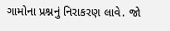ગામોના પ્રશ્નનું નિરાકરણ લાવે. જો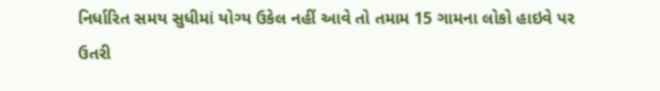નિર્ધારિત સમય સુધીમાં યોગ્ય ઉકેલ નહીં આવે તો તમામ 15 ગામના લોકો હાઇવે પર ઉતરી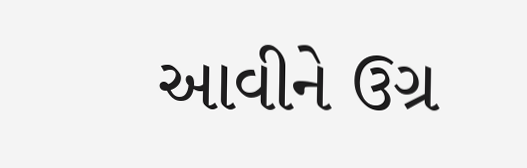આવીને ઉગ્ર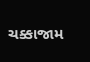ચક્કાજામ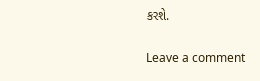કરશે.

Leave a comment